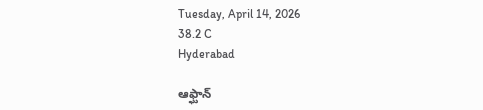Tuesday, April 14, 2026
38.2 C
Hyderabad

ఆఫ్ఘాన్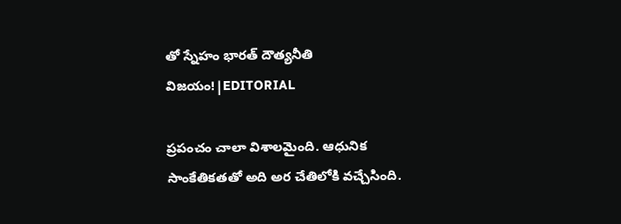తో స్నేహం భారత్ దౌత్యనీతి విజయం!|EDITORIAL

ప్రపంచం చాలా విశాలమైంది. ఆధునిక సాంకేతికతతో అది అర చేతిలోకి వచ్చేసింది.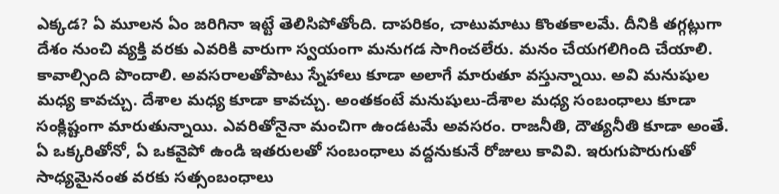ఎక్కడ? ఏ మూలన ఏం జరిగినా ఇట్టే తెలిసిపోతోంది. దాపరికం, చాటుమాటు కొంతకాలమే. దీనికి తగ్గట్లుగా దేశం నుంచి వ్యక్తి వరకు ఎవరికి వారుగా స్వయంగా మనుగడ సాగించలేరు. మనం చేయగలిగింది చేయాలి. కావాల్సింది పొందాలి. అవసరాలతోపాటు స్నేహాలు కూడా అలాగే మారుతూ వస్తున్నాయి. అవి మనుషుల మధ్య కావచ్చు. దేశాల మధ్య కూడా కావచ్చు. అంతకంటే మనుషులు-దేశాల మధ్య సంబంధాలు కూడా సంక్లిష్టంగా మారుతున్నాయి. ఎవరితోనైనా మంచిగా ఉండటమే అవసరం. రాజనీతి, దౌత్యనీతి కూడా అంతే. ఏ ఒక్కరితోనో, ఏ ఒకవైపో ఉండి ఇతరులతో సంబంధాలు వద్దనుకునే రోజులు కావివి. ఇరుగుపొరుగుతో సాధ్యమైనంత వరకు సత్సంబంధాలు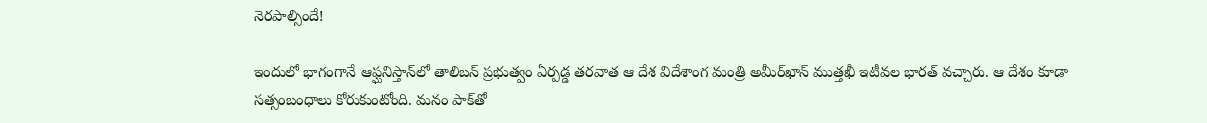నెరపాల్సిందే!

ఇందులో భాగంగానే ఆఫ్ఘనిస్తాన్‌లో తాలిబన్‌ ప్రభుత్వం ఏర్పడ్డ తరవాత ఆ దేశ విదేశాంగ మంత్రి అమీర్‌ఖాన్‌ ముత్తఖీ ఇటీవల భారత్‌ వచ్చారు. ఆ దేశం కూడా సత్సంబంధాలు కోరుకుంటోంది. మనం పాక్‌తో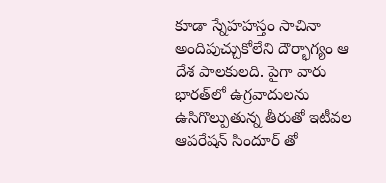కూడా స్నేహహస్తం సాచినా అందిపుచ్చుకోలేని దౌర్భాగ్యం ఆ దేశ పాలకులది. పైగా వారు భారత్‌లో ఉగ్రవాదులను ఉసిగొల్పుతున్న తీరుతో ఇటీవల ఆపరేషన్‌ సిందూర్‌ తో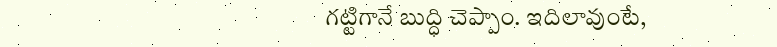గట్టిగానే బుద్ధి చెప్పాం. ఇదిలావుంటే,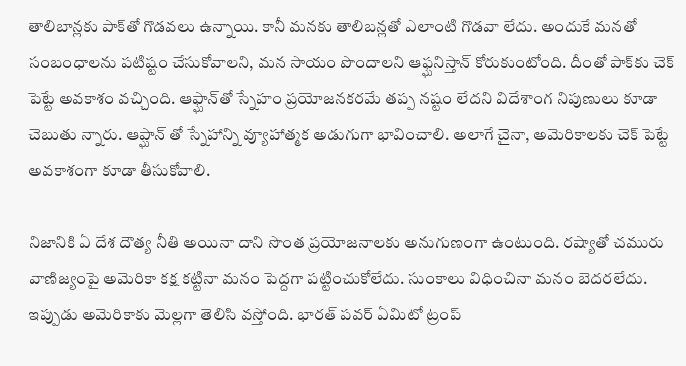తాలిబాన్లకు పాక్‌తో గొడవలు ఉన్నాయి. కానీ మనకు తాలిబన్లతో ఎలాంటి గొడవా లేదు. అందుకే మనతో సంబంధాలను పటిష్టం చేసుకోవాలని, మన సాయం పొందాలని ఆఫ్ఘనిస్తాన్‌ కోరుకుంటోంది. దీంతో పాక్‌కు చెక్‌ పెట్టే అవకాశం వచ్చింది. ఆఫ్ఘాన్‌తో స్నేహం ప్రయోజనకరమే తప్ప నష్టం లేదని విదేశాంగ నిపుణులు కూడా చెబుతు న్నారు. ఆప్ఘాన్ తో స్నేహాన్ని వ్యూహాత్మక అడుగుగా భావించాలి. అలాగే చైనా, అమెరికాలకు చెక్‌ పెట్టే అవకాశంగా కూడా తీసుకోవాలి.

నిజానికి ఏ దేశ దౌత్య నీతి అయినా దాని సొంత ప్రయోజనాలకు అనుగుణంగా ఉంటుంది. రష్యాతో చమురు వాణిజ్యంపై అమెరికా కక్ష కట్టినా మనం పెద్దగా పట్టించుకోలేదు. సుంకాలు విధించినా మనం బెదరలేదు. ఇప్పుడు అమెరికాకు మెల్లగా తెలిసి వస్తోంది. భారత్‌ పవర్‌ ఏమిటో ట్రంప్‌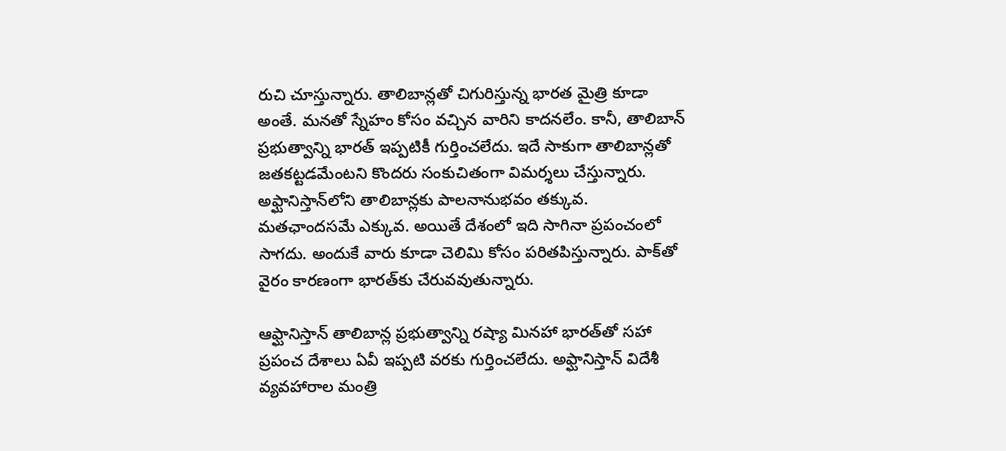రుచి చూస్తున్నారు. తాలిబాన్లతో చిగురిస్తున్న భారత మైత్రి కూడా అంతే. మనతో స్నేహం కోసం వచ్చిన వారిని కాదనలేం. కానీ, తాలిబాన్‌ ప్రభుత్వాన్ని భారత్ ఇప్పటికీ గుర్తించలేదు. ఇదే సాకుగా తాలిబాన్లతో జతకట్టడమేంటని కొందరు సంకుచితంగా విమర్శలు చేస్తున్నారు. అఫ్ఘానిస్తాన్‌లోని తాలిబాన్లకు పాలనానుభవం తక్కువ. మతఛాందసమే ఎక్కువ. అయితే దేశంలో ఇది సాగినా ప్రపంచంలో సాగదు. అందుకే వారు కూడా చెలిమి కోసం పరితపిస్తున్నారు. పాక్‌తో వైరం కారణంగా భారత్‌కు చేరువవుతున్నారు.

ఆఫ్ఘానిస్తాన్‌ తాలిబాన్ల ప్రభుత్వాన్ని రష్యా మినహా భారత్‌తో సహా ప్రపంచ దేశాలు ఏవీ ఇప్పటి వరకు గుర్తించలేదు. అఫ్ఘానిస్తాన్‌ విదేశీ వ్యవహారాల మంత్రి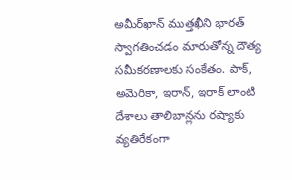అమీర్‌ఖాన్‌ ముత్తఖీని భారత్ స్వాగతించడం మారుతోన్న దౌత్య సమీకరణాలకు సంకేతం. పాక్‌, అమెరికా, ఇరాన్‌, ఇరాక్‌ లాంటి దేశాలు తాలిబాన్లను రష్యాకు వ్యతిరేకంగా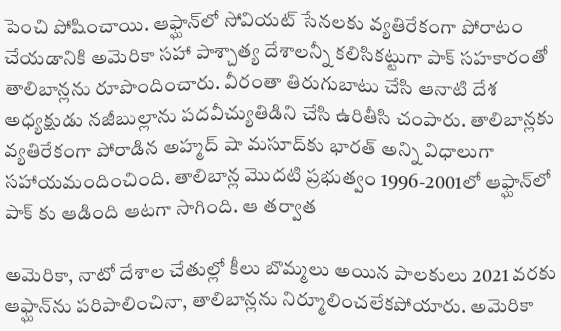పెంచి పోషించాయి. ఆఫ్ఘాన్‌లో సోవియట్‌ సేనలకు వ్యతిరేకంగా పోరాటం చేయడానికి అమెరికా సహా పాశ్చాత్య దేశాలన్నీ కలిసికట్టుగా పాక్‌ సహకారంతో తాలిబాన్లను రూపొందించారు. వీరంతా తిరుగుబాటు చేసి ఆనాటి దేశ అధ్యక్షుడు నజీబుల్లాను పదవీచ్యుతిడిని చేసి ఉరితీసి చంపారు. తాలిబాన్లకు వ్యతిరేకంగా పోరాడిన అహ్మద్‌ షా మసూద్‌కు భారత్‌ అన్ని విధాలుగా సహాయమందించింది. తాలిబాన్ల మొదటి ప్రభుత్వం 1996-2001లో ఆఫ్ఘాన్‌లో పాక్ కు ఆడింది ఆటగా సాగింది. ఆ తర్వాత

అమెరికా, నాటో దేశాల చేతుల్లో కీలు బొమ్మలు అయిన పాలకులు 2021 వరకు ఆఫ్ఘాన్‌ను పరిపాలించినా, తాలిబాన్లను నిర్మూలించలేకపోయారు. అమెరికా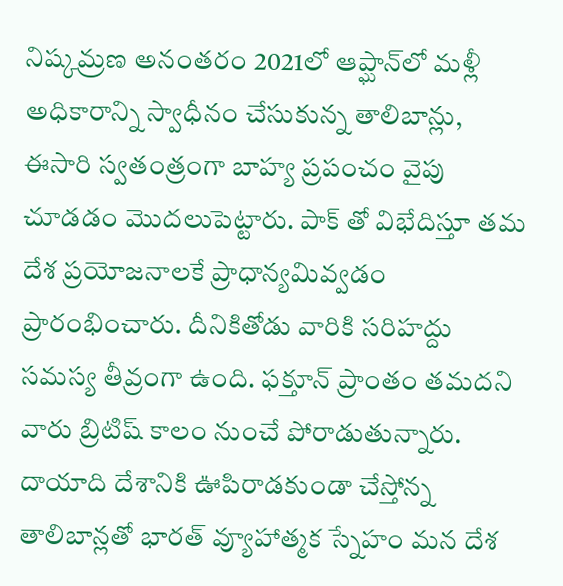నిష్కమ్రణ అనంతరం 2021లో ఆప్ఘాన్‌లో మళ్లీ అధికారాన్ని స్వాధీనం చేసుకున్న తాలిబాన్లు, ఈసారి స్వతంత్రంగా బాహ్య ప్రపంచం వైపు చూడడం మొదలుపెట్టారు. పాక్ తో విభేదిస్తూ తమ దేశ ప్రయోజనాలకే ప్రాధాన్యమివ్వడం ప్రారంభించారు. దీనికితోడు వారికి సరిహద్దు సమస్య తీవ్రంగా ఉంది. ఫక్తూన్‌ ప్రాంతం తమదని వారు బ్రిటిష్‌ కాలం నుంచే పోరాడుతున్నారు. దాయాది దేశానికి ఊపిరాడకుండా చేస్తోన్న తాలిబాన్లతో భారత్‌ వ్యూహాత్మక స్నేహం మన దేశ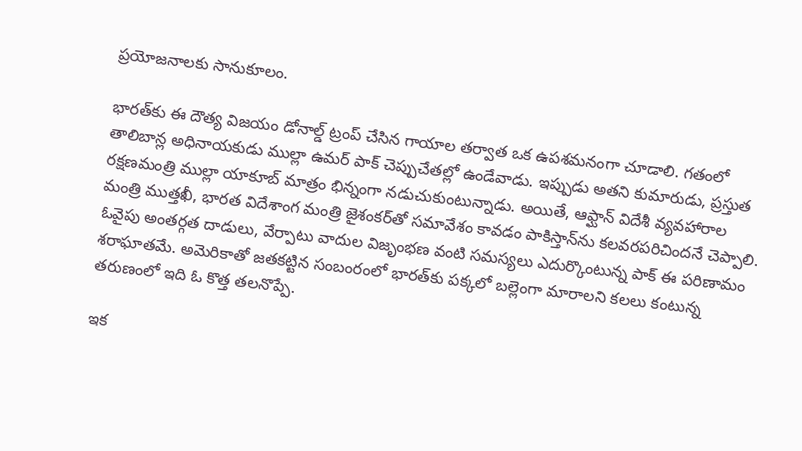ప్రయోజనాలకు సానుకూలం.

భారత్‌కు ఈ దౌత్య విజయం డోనాల్డ్‌ ట్రంప్‌ చేసిన గాయాల తర్వాత ఒక ఉపశమనంగా చూడాలి. గతంలో తాలిబాన్ల అధినాయకుడు ముల్లా ఉమర్‌ పాక్ చెప్పుచేతల్లో ఉండేవాడు. ఇప్పుడు అతని కుమారుడు, ప్రస్తుత రక్షణమంత్రి ముల్లా యాకూబ్‌ మాత్రం భిన్నంగా నడుచుకుంటున్నాడు. అయితే, ఆఫ్ఘాన్‌ విదేశీ వ్యవహారాల మంత్రి ముత్తఖీ, భారత విదేశాంగ మంత్రి జైశంకర్‌తో సమావేశం కావడం పాకిస్తాన్‌ను కలవరపరిచిందనే చెప్పాలి. ఓవైపు అంతర్గత దాడులు, వేర్పాటు వాదుల విజృంభణ వంటి సమస్యలు ఎదుర్కొంటున్న పాక్‌ ఈ పరిణామం శరాఘాతమే. అమెరికాతో జతకట్టిన సంబంరంలో భారత్‌కు పక్కలో బల్లెంగా మారాలని కలలు కంటున్న తరుణంలో ఇది ఓ కొత్త తలనొప్పే.

ఇక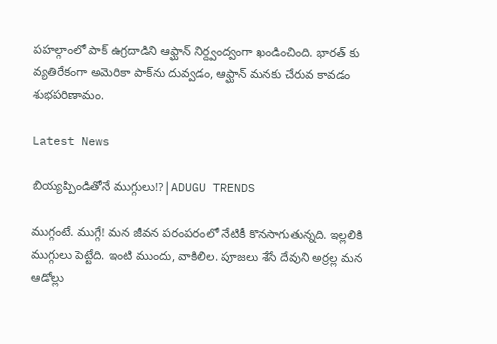పహల్గాంలో పాక్ ఉగ్రదాడిని ఆఫ్ఘాన్‌ నిర్ద్వంద్వంగా ఖండించింది. భారత్ కు వ్యతిరేకంగా అమెరికా పాక్‌ను దువ్వడం, ఆఫ్ఘాన్‌ మనకు చేరువ కావడం శుభపరిణామం.

Latest News

బియ్యప్పిండితోనే ముగ్గులు!?|ADUGU TRENDS

ముగ్గంటే. ముగ్గే! మన జీవన పరంపరంలో నేటికీ కొనసాగుతున్నది. ఇల్లలికి ముగ్గులు పెట్టేది. ఇంటి ముందు, వాకిలిల. పూజలు శేసే దేవుని అర్రల్ల మన ఆడోల్లు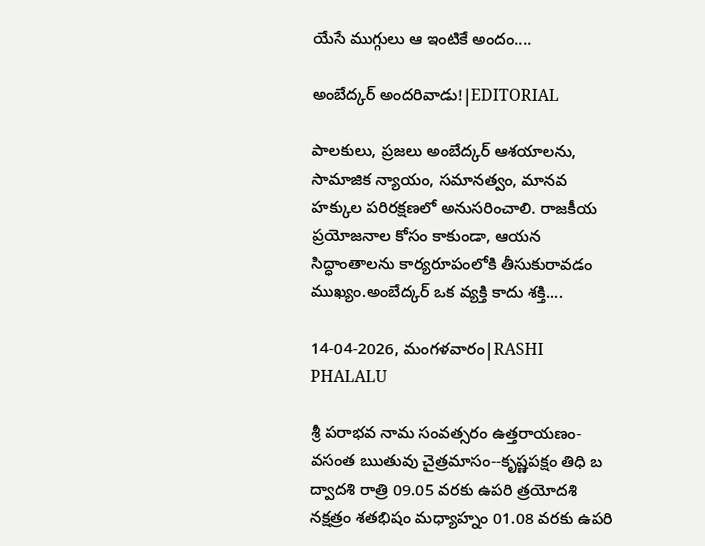యేసే ముగ్గులు ఆ ఇంటికే అందం....

అంబేద్కర్ అందరివాడు!|EDITORIAL

పాలకులు, ప్రజలు అంబేద్కర్ ఆశయాలను, సామాజిక న్యాయం, సమానత్వం, మానవ హక్కుల పరిరక్షణలో అనుసరించాలి. రాజకీయ ప్రయోజనాల కోసం కాకుండా, ఆయన సిద్ధాంతాలను కార్యరూపంలోకి తీసుకురావడం ముఖ్యం.అంబేద్కర్ ఒక వ్యక్తి కాదు శక్తి....

14-04-2026, మంగళవారం|RASHI PHALALU

శ్రీ పరాభవ నామ సంవత్సరం ఉత్తరాయణం-వసంత ఋతువు చైత్రమాసం--కృష్ణపక్షం తిధి బ ద్వాదశి రాత్రి 09.05 వరకు ఉపరి త్రయోదశి నక్షత్రం శతభిషం మధ్యాహ్నం 01.08 వరకు ఉపరి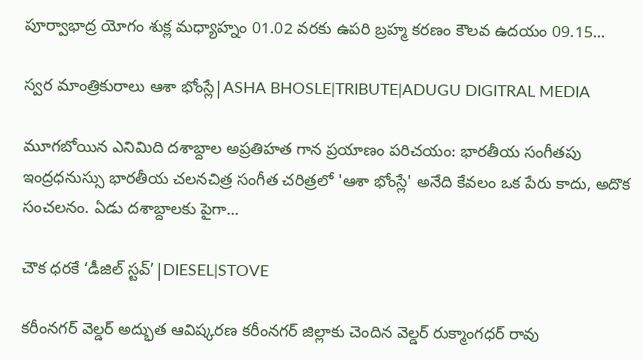పూర్వాభాద్ర యోగం శుక్ల మధ్యాహ్నం 01.02 వరకు ఉపరి బ్రహ్మ కరణం కౌలవ ఉదయం 09.15...

స్వర మాంత్రికురాలు ఆశా భోంస్లే|ASHA BHOSLE|TRIBUTE|ADUGU DIGITRAL MEDIA

మూగబోయిన ఎనిమిది దశాబ్దాల అప్రతిహత గాన ప్రయాణం పరిచయం: భారతీయ సంగీతపు ఇంద్రధనుస్సు భారతీయ చలనచిత్ర సంగీత చరిత్రలో 'ఆశా భోంస్లే' అనేది కేవలం ఒక పేరు కాదు, అదొక సంచలనం. ఏడు దశాబ్దాలకు పైగా...

చౌక ధరకే ‘డీజిల్ స్టవ్’|DIESEL|STOVE

కరీంనగర్ వెల్డర్ అద్భుత ఆవిష్కరణ కరీంనగర్ జిల్లాకు చెందిన వెల్డర్ రుక్మాంగధర్ రావు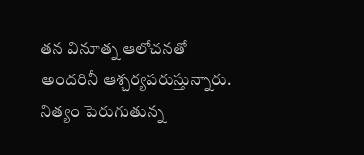తన వినూత్న ఆలోచనతో అందరినీ ఆశ్చర్యపరుస్తున్నారు. నిత్యం పెరుగుతున్న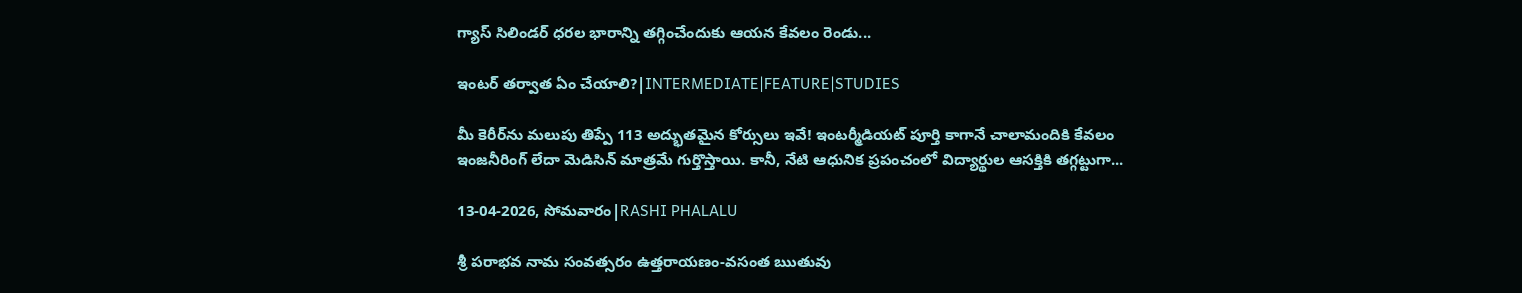గ్యాస్ సిలిండర్ ధరల భారాన్ని తగ్గించేందుకు ఆయన కేవలం రెండు...

ఇంటర్ తర్వాత ఏం చేయాలి?|INTERMEDIATE|FEATURE|STUDIES

మీ కెరీర్‌ను మలుపు తిప్పే 113 అద్భుతమైన కోర్సులు ఇవే! ఇంటర్మీడియట్ పూర్తి కాగానే చాలామందికి కేవలం ఇంజనీరింగ్ లేదా మెడిసిన్ మాత్రమే గుర్తొస్తాయి. కానీ, నేటి ఆధునిక ప్రపంచంలో విద్యార్థుల ఆసక్తికి తగ్గట్టుగా...

13-04-2026, సోమవారం|RASHI PHALALU

శ్రీ పరాభవ నామ సంవత్సరం ఉత్తరాయణం-వసంత ఋతువు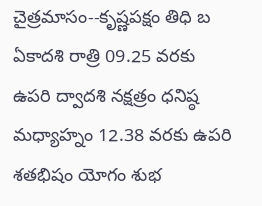చైత్రమాసం--కృష్ణపక్షం తిధి బ ఏకాదశి రాత్రి 09.25 వరకు ఉపరి ద్వాదశి నక్షత్రం ధనిష్ఠ మధ్యాహ్నం 12.38 వరకు ఉపరి శతభిషం యోగం శుభ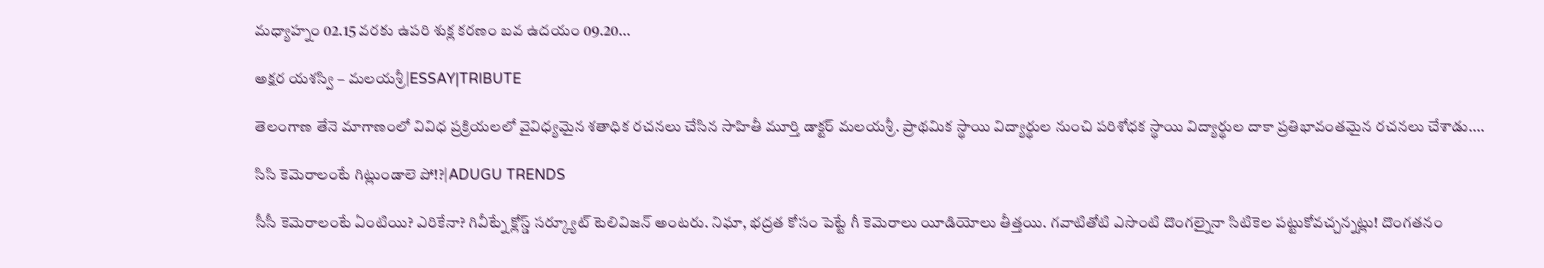మధ్యాహ్నం 02.15 వరకు ఉపరి శుక్ల కరణం బవ ఉదయం 09.20...

అక్షర యశస్వి – మలయశ్రీ|ESSAY|TRIBUTE

తెలంగాణ తేనె మాగాణంలో వివిధ ప్రక్రియలలో వైవిధ్యమైన శతాధిక రచనలు చేసిన సాహితీ మూర్తి డాక్టర్ మలయశ్రీ. ప్రాథమిక స్థాయి విద్యార్థుల నుంచి పరిశోధక స్థాయి విద్యార్థుల దాకా ప్రతిభావంతమైన రచనలు చేశాడు....

సిసి కెమెరాలంటే గిట్లుండాలె పో!?|ADUGU TRENDS

సీసీ కెమెరాలంటే ఏంటియి? ఎరికేనా? గివీట్నే క్లోస్డ్ సర్క్యూట్ టెలివిజన్ అంటరు. నిఘా, భద్రత కోసం పెట్టే గీ కెమెరాలు యీడియోలు తీత్తయి. గవాటితోటి ఎసొంటి దొంగల్నైనా సిటికెల పట్టుకోవచ్చన్నట్లు! దొంగతనం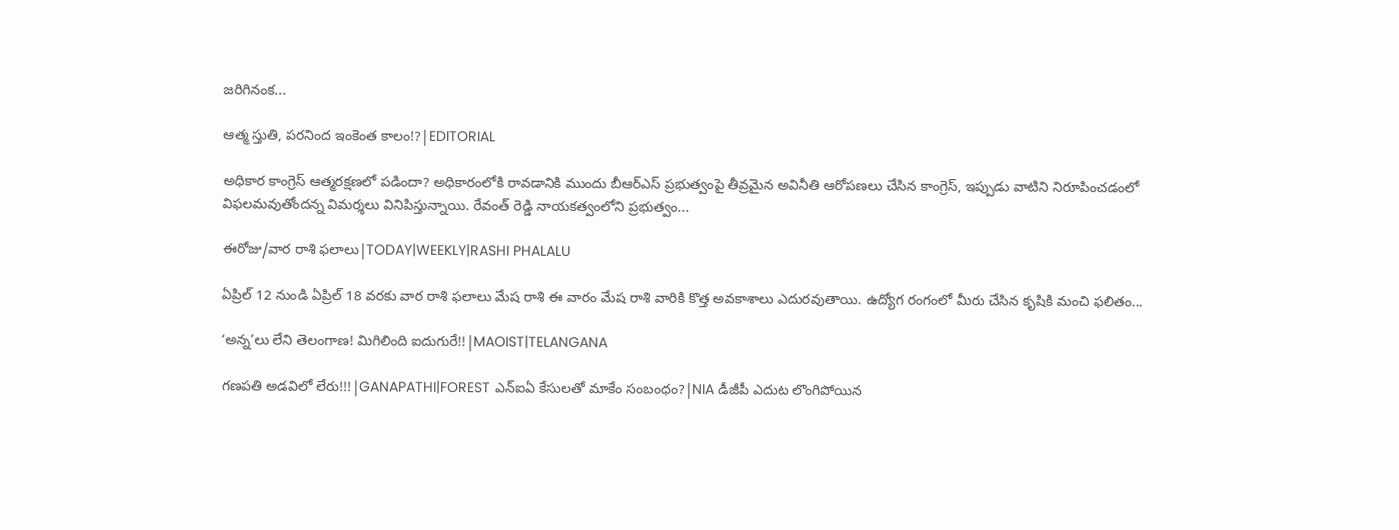జరిగినంక...

ఆత్మ స్తుతి, పరనింద ఇంకెంత కాలం!?|EDITORIAL

అధికార కాంగ్రెస్‌ ఆత్మరక్షణలో పడిందా? అధికారంలోకి రావడానికి ముందు బీఆర్ఎస్ ప్రభుత్వంపై తీవ్రమైన అవినీతి ఆరోపణలు చేసిన కాంగ్రెస్, ఇప్పుడు వాటిని నిరూపించడంలో విఫలమవుతోందన్న విమర్శలు వినిపిస్తున్నాయి. రేవంత్ రెడ్డి నాయకత్వంలోని ప్రభుత్వం...

ఈరోజు/వార రాశి ఫలాలు|TODAY|WEEKLY|RASHI PHALALU

ఏప్రిల్ 12 నుండి ఏప్రిల్ 18 వరకు వార రాశి ఫలాలు మేష రాశి ఈ వారం మేష రాశి వారికి కొత్త అవకాశాలు ఎదురవుతాయి. ఉద్యోగ రంగంలో మీరు చేసిన కృషికి మంచి ఫలితం...

‘అన్న’లు లేని తెలంగాణ! మిగిలింది ఐదుగురే!!|MAOIST|TELANGANA

గణపతి అడవిలో లేరు!!!|GANAPATHI|FOREST ఎన్ఐఏ కేసులతో మాకేం సంబంధం?|NIA డీజీపీ ఎదుట లొంగిపోయిన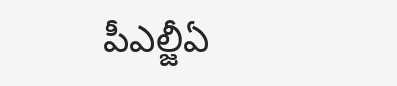పీఎల్జీఏ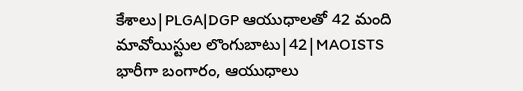కేశాలు|PLGA|DGP ఆయుధాలతో 42 మంది మావోయిస్టుల లొంగుబాటు|42|MAOISTS భారీగా బంగారం, ఆయుధాలు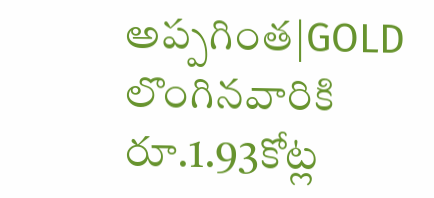అప్పగింత|GOLD లొంగినవారికి రూ.1.93కోట్ల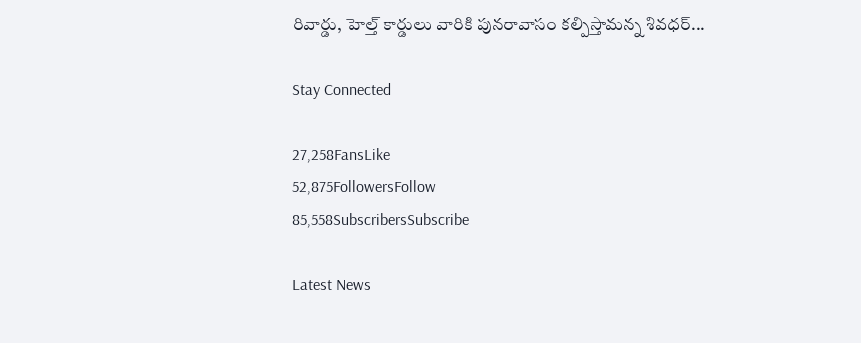రివార్డు, హెల్త్ కార్డులు వారికి పునరావాసం కల్పిస్తామన్న శివధర్...

Stay Connected

27,258FansLike
52,875FollowersFollow
85,558SubscribersSubscribe

Latest News